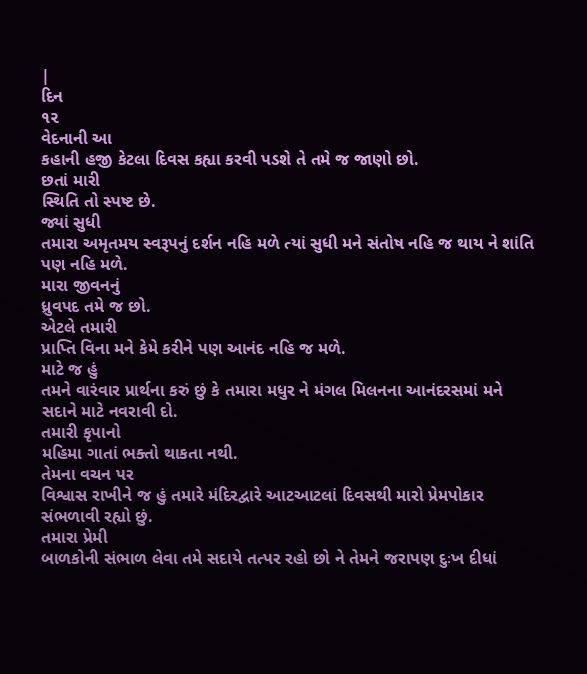|
દિન
૧૨
વેદનાની આ
કહાની હજી કેટલા દિવસ કહ્યા કરવી પડશે તે તમે જ જાણો છો.
છતાં મારી
સ્થિતિ તો સ્પષ્ટ છે.
જ્યાં સુધી
તમારા અમૃતમય સ્વરૂપનું દર્શન નહિ મળે ત્યાં સુધી મને સંતોષ નહિ જ થાય ને શાંતિ
પણ નહિ મળે.
મારા જીવનનું
ધ્રુવપદ તમે જ છો.
એટલે તમારી
પ્રાપ્તિ વિના મને કેમે કરીને પણ આનંદ નહિ જ મળે.
માટે જ હું
તમને વારંવાર પ્રાર્થના કરું છું કે તમારા મધુર ને મંગલ મિલનના આનંદરસમાં મને
સદાને માટે નવરાવી દો.
તમારી કૃપાનો
મહિમા ગાતાં ભક્તો થાકતા નથી.
તેમના વચન પર
વિશ્વાસ રાખીને જ હું તમારે મંદિરદ્વારે આટઆટલાં દિવસથી મારો પ્રેમપોકાર
સંભળાવી રહ્યો છું.
તમારા પ્રેમી
બાળકોની સંભાળ લેવા તમે સદાયે તત્પર રહો છો ને તેમને જરાપણ દુઃખ દીધાં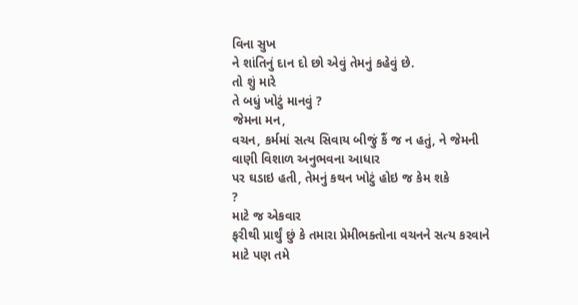વિના સુખ
ને શાંતિનું દાન દો છો એવું તેમનું કહેવું છે.
તો શું મારે
તે બધું ખોટું માનવું ?
જેમના મન,
વચન, કર્મમાં સત્ય સિવાય બીજું કૈં જ ન હતું, ને જેમની વાણી વિશાળ અનુભવના આધાર
પર ઘડાઇ હતી, તેમનું કથન ખોટું હોઇ જ કેમ શકે
?
માટે જ એકવાર
ફરીથી પ્રાર્થું છું કે તમારા પ્રેમીભક્તોના વચનને સત્ય કરવાને માટે પણ તમે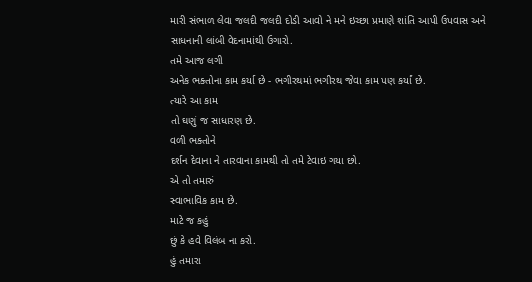મારી સંભાળ લેવા જલદી જલદી દોડી આવો ને મને ઇચ્છા પ્રમાણે શાંતિ આપી ઉપવાસ અને
સાધનાની લાંબી વેદનામાંથી ઉગારો.
તમે આજ લગી
અનેક ભક્તોના કામ કર્યા છે - ભગીરથમાં ભગીરથ જેવા કામ પણ કર્યાં છે.
ત્યારે આ કામ
તો ઘણું જ સાધારણ છે.
વળી ભક્તોને
દર્શન દેવાના ને તારવાના કામથી તો તમે ટેવાઇ ગયા છો.
એ તો તમારું
સ્વાભાવિક કામ છે.
માટે જ કહું
છું કે હવે વિલંબ ના કરો.
હું તમારા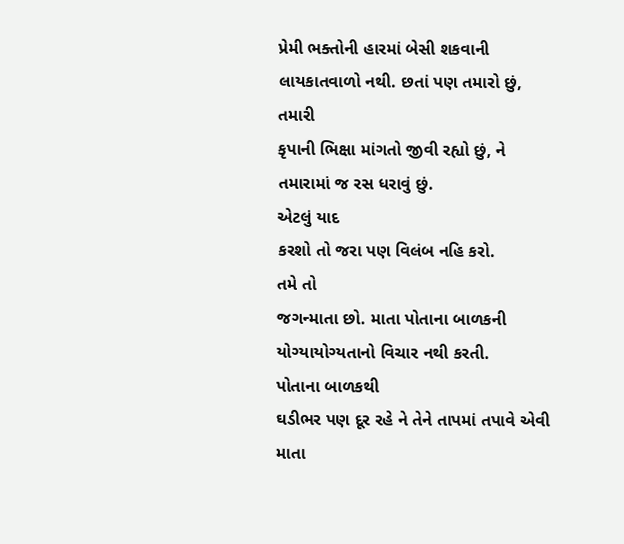પ્રેમી ભક્તોની હારમાં બેસી શકવાની લાયકાતવાળો નથી. છતાં પણ તમારો છું, તમારી
કૃપાની ભિક્ષા માંગતો જીવી રહ્યો છું, ને તમારામાં જ રસ ધરાવું છું.
એટલું યાદ
કરશો તો જરા પણ વિલંબ નહિ કરો.
તમે તો
જગન્માતા છો. માતા પોતાના બાળકની યોગ્યાયોગ્યતાનો વિચાર નથી કરતી.
પોતાના બાળકથી
ઘડીભર પણ દૂર રહે ને તેને તાપમાં તપાવે એવી માતા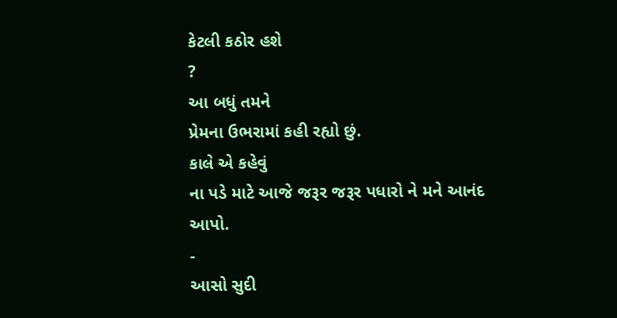કેટલી કઠોર હશે
?
આ બધું તમને
પ્રેમના ઉભરામાં કહી રહ્યો છું.
કાલે એ કહેવું
ના પડે માટે આજે જરૂર જરૂર પધારો ને મને આનંદ આપો.
-
આસો સુદી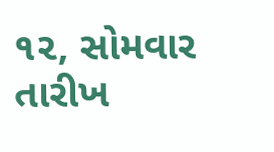૧૨, સોમવાર તારીખ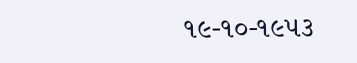૧૯-૧૦-૧૯૫૩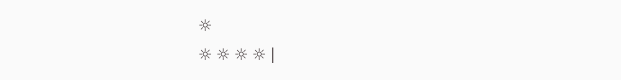☼
☼ ☼ ☼ ☼ |